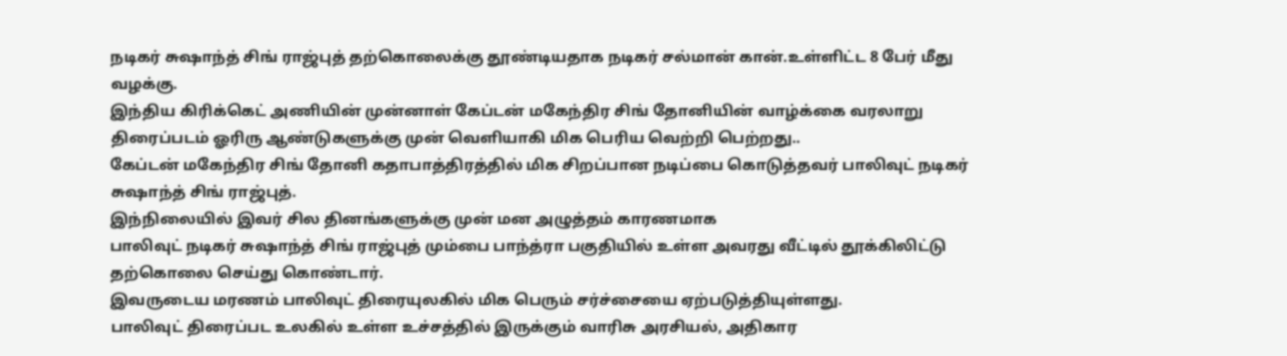நடிகர் சுஷாந்த் சிங் ராஜ்புத் தற்கொலைக்கு தூண்டியதாக நடிகர் சல்மான் கான்.உள்ளிட்ட 8 பேர் மீது வழக்கு.
இந்திய கிரிக்கெட் அணியின் முன்னாள் கேப்டன் மகேந்திர சிங் தோனியின் வாழ்க்கை வரலாறு திரைப்படம் ஓரிரு ஆண்டுகளுக்கு முன் வெளியாகி மிக பெரிய வெற்றி பெற்றது..
கேப்டன் மகேந்திர சிங் தோனி கதாபாத்திரத்தில் மிக சிறப்பான நடிப்பை கொடுத்தவர் பாலிவுட் நடிகர் சுஷாந்த் சிங் ராஜ்புத்.
இந்நிலையில் இவர் சில தினங்களுக்கு முன் மன அழுத்தம் காரணமாக
பாலிவுட் நடிகர் சுஷாந்த் சிங் ராஜ்புத் மும்பை பாந்த்ரா பகுதியில் உள்ள அவரது வீட்டில் தூக்கிலிட்டு தற்கொலை செய்து கொண்டார்.
இவருடைய மரணம் பாலிவுட் திரையுலகில் மிக பெரும் சர்ச்சையை ஏற்படுத்தியுள்ளது.
பாலிவுட் திரைப்பட உலகில் உள்ள உச்சத்தில் இருக்கும் வாரிசு அரசியல், அதிகார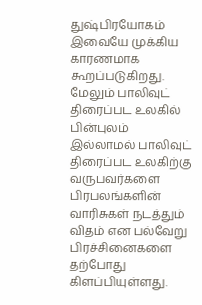துஷ்பிரயோகம் இவையே முக்கிய காரணமாக கூறப்படுகிறது.
மேலும் பாலிவுட் திரைப்பட உலகில் பின்புலம் இல்லாமல் பாலிவுட் திரைப்பட உலகிற்கு வருபவர்களை பிரபலங்களின் வாரிசுகள் நடத்தும் விதம் என பல்வேறு பிரச்சினைகளை தற்போது கிளப்பியுள்ளது.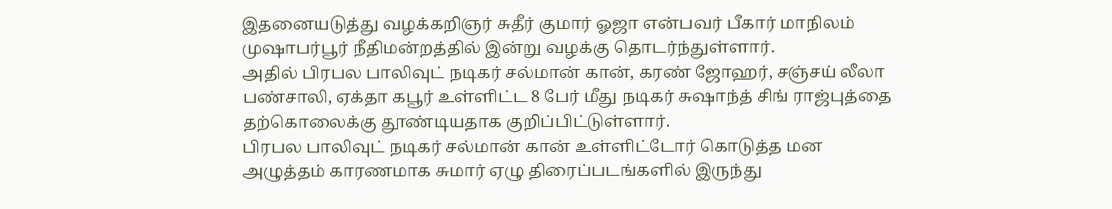இதனையடுத்து வழக்கறிஞர் சுதீர் குமார் ஓஜா என்பவர் பீகார் மாநிலம் முஷாபர்பூர் நீதிமன்றத்தில் இன்று வழக்கு தொடர்ந்துள்ளார்.
அதில் பிரபல பாலிவுட் நடிகர் சல்மான் கான், கரண் ஜோஹர், சஞ்சய் லீலா பண்சாலி, ஏக்தா கபூர் உள்ளிட்ட 8 பேர் மீது நடிகர் சுஷாந்த் சிங் ராஜ்புத்தை தற்கொலைக்கு தூண்டியதாக குறிப்பிட்டுள்ளார்.
பிரபல பாலிவுட் நடிகர் சல்மான் கான் உள்ளிட்டோர் கொடுத்த மன அழுத்தம் காரணமாக சுமார் ஏழு திரைப்படங்களில் இருந்து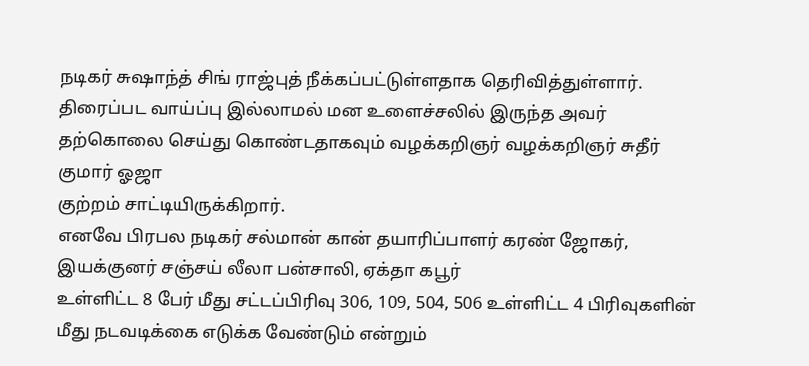நடிகர் சுஷாந்த் சிங் ராஜ்புத் நீக்கப்பட்டுள்ளதாக தெரிவித்துள்ளார்.
திரைப்பட வாய்ப்பு இல்லாமல் மன உளைச்சலில் இருந்த அவர் தற்கொலை செய்து கொண்டதாகவும் வழக்கறிஞர் வழக்கறிஞர் சுதீர் குமார் ஓஜா
குற்றம் சாட்டியிருக்கிறார்.
எனவே பிரபல நடிகர் சல்மான் கான் தயாரிப்பாளர் கரண் ஜோகர், இயக்குனர் சஞ்சய் லீலா பன்சாலி, ஏக்தா கபூர்
உள்ளிட்ட 8 பேர் மீது சட்டப்பிரிவு 306, 109, 504, 506 உள்ளிட்ட 4 பிரிவுகளின் மீது நடவடிக்கை எடுக்க வேண்டும் என்றும்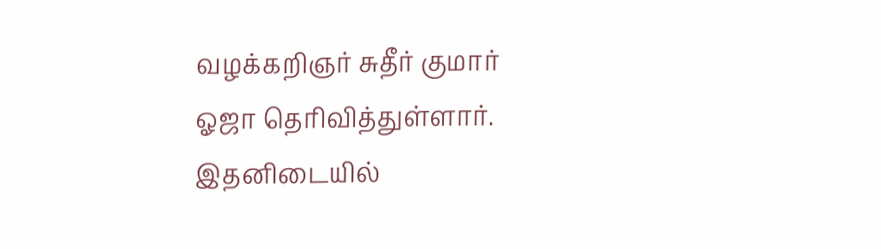வழக்கறிஞர் சுதீர் குமார் ஓஜா தெரிவித்துள்ளார்.
இதனிடையில்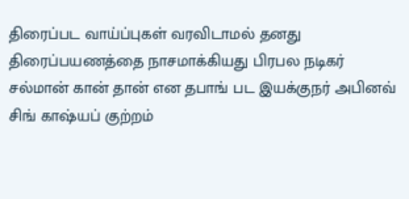திரைப்பட வாய்ப்புகள் வரவிடாமல் தனது திரைப்பயணத்தை நாசமாக்கியது பிரபல நடிகர் சல்மான் கான் தான் என தபாங் பட இயக்குநர் அபினவ் சிங் காஷ்யப் குற்றம்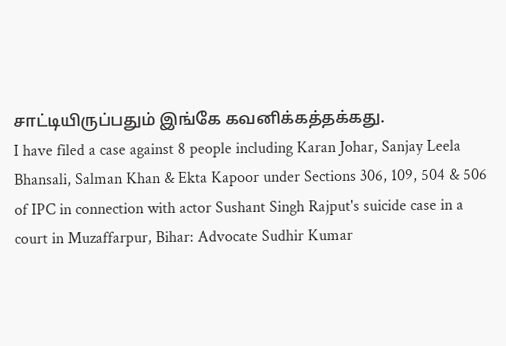சாட்டியிருப்பதும் இங்கே கவனிக்கத்தக்கது.
I have filed a case against 8 people including Karan Johar, Sanjay Leela Bhansali, Salman Khan & Ekta Kapoor under Sections 306, 109, 504 & 506 of IPC in connection with actor Sushant Singh Rajput's suicide case in a court in Muzaffarpur, Bihar: Advocate Sudhir Kumar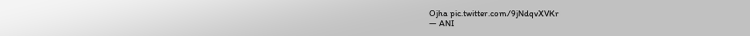Ojha pic.twitter.com/9jNdqvXVKr
— ANI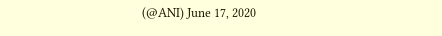(@ANI) June 17, 2020